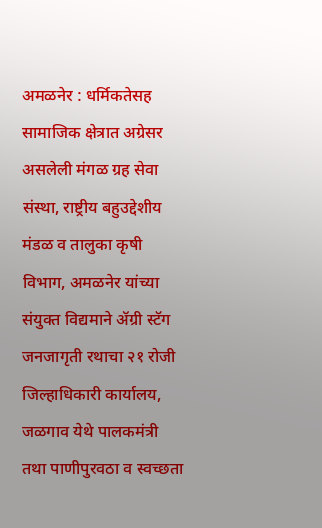अमळनेर : धर्मिकतेसह सामाजिक क्षेत्रात अग्रेसर असलेली मंगळ ग्रह सेवा संस्था, राष्ट्रीय बहुउद्देशीय मंडळ व तालुका कृषी विभाग, अमळनेर यांच्या संयुक्त विद्यमाने ॲग्री स्टॅग जनजागृती रथाचा २१ रोजी जिल्हाधिकारी कार्यालय, जळगाव येथे पालकमंत्री तथा पाणीपुरवठा व स्वच्छता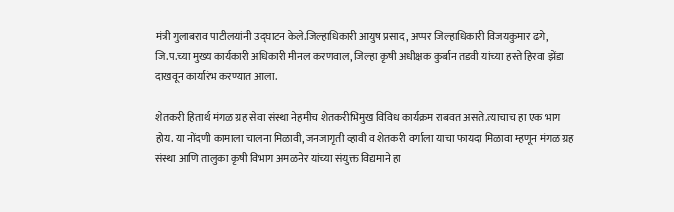मंत्री गुलाबराव पाटीलयांनी उद्घाटन केले.जिल्हाधिकारी आयुष प्रसाद, अप्पर जिल्हाधिकारी विजयकुमार ढगे, जि.प.च्या मुख्य कार्यकारी अधिकारी मीनल करणवाल, जिल्हा कृषी अधीक्षक कुर्बान तडवी यांच्या हस्ते हिरवा झेंडा दाखवून कार्यारंभ करण्यात आला.

शेतकरी हितार्थ मंगळ ग्रह सेवा संस्था नेहमीच शेतकरीभिमुख विविध कार्यक्रम राबवत असते.त्याचाच हा एक भाग होय. या नोंदणी कामाला चालना मिळावी, जनजागृती व्हावी व शेतकरी वर्गाला याचा फायदा मिळावा म्हणून मंगळ ग्रह संस्था आणि तालुका कृषी विभाग अमळनेर यांच्या संयुक्त विद्यमाने हा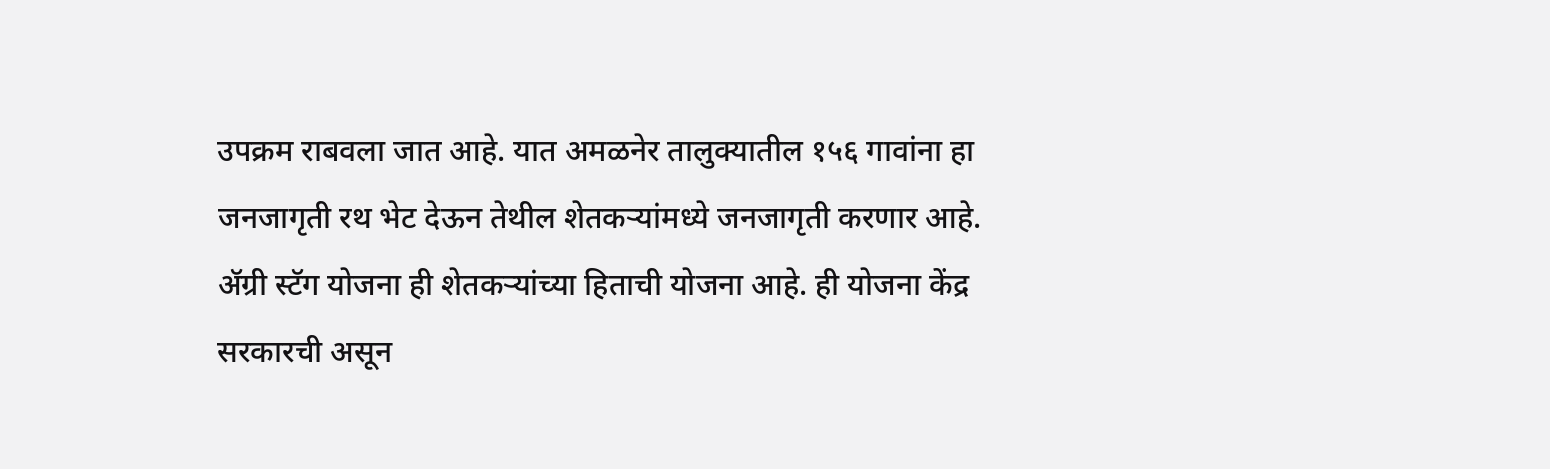उपक्रम राबवला जात आहे. यात अमळनेर तालुक्यातील १५६ गावांना हा जनजागृती रथ भेट देऊन तेथील शेतकऱ्यांमध्ये जनजागृती करणार आहे.
ॲग्री स्टॅग योजना ही शेतकऱ्यांच्या हिताची योजना आहे. ही योजना केंद्र सरकारची असून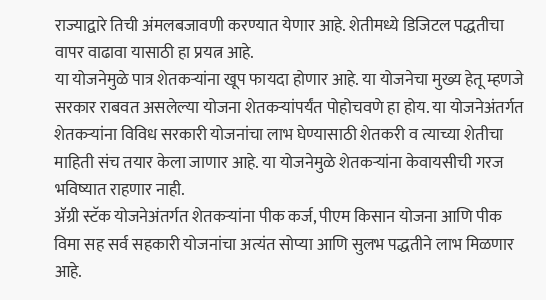राज्याद्वारे तिची अंमलबजावणी करण्यात येणार आहे. शेतीमध्ये डिजिटल पद्धतीचा वापर वाढावा यासाठी हा प्रयत्न आहे.
या योजनेमुळे पात्र शेतकऱ्यांना खूप फायदा होणार आहे. या योजनेचा मुख्य हेतू म्हणजे सरकार राबवत असलेल्या योजना शेतकऱ्यांपर्यंत पोहोचवणे हा होय. या योजनेअंतर्गत शेतकऱ्यांना विविध सरकारी योजनांचा लाभ घेण्यासाठी शेतकरी व त्याच्या शेतीचा माहिती संच तयार केला जाणार आहे. या योजनेमुळे शेतकऱ्यांना केवायसीची गरज भविष्यात राहणार नाही.
ॲग्री स्टॅक योजनेअंतर्गत शेतकऱ्यांना पीक कर्ज, पीएम किसान योजना आणि पीक विमा सह सर्व सहकारी योजनांचा अत्यंत सोप्या आणि सुलभ पद्धतीने लाभ मिळणार आहे.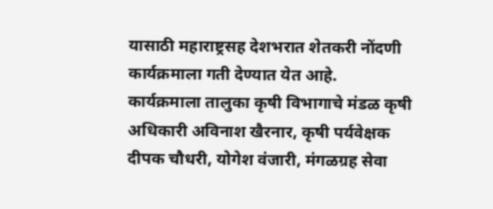यासाठी महाराष्ट्रसह देशभरात शेतकरी नोंदणी कार्यक्रमाला गती देण्यात येत आहे.
कार्यक्रमाला तालुका कृषी विभागाचे मंडळ कृषी अधिकारी अविनाश खैरनार, कृषी पर्यवेक्षक दीपक चौधरी, योगेश वंजारी, मंगळग्रह सेवा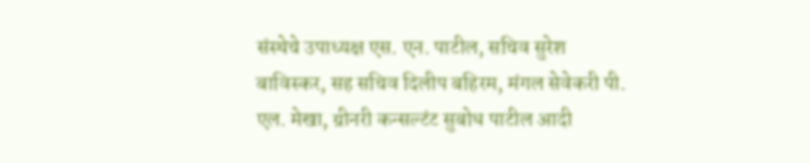संस्थेचे उपाध्यक्ष एस. एन. पाटील, सचिव सुरेश बाविस्कर, सह सचिव दिलीप बहिरम, मंगल सेवेकरी पी. एल. मेखा, ग्रीनरी कन्सल्टंट सुबोध पाटील आदी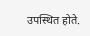उपस्थित होते.